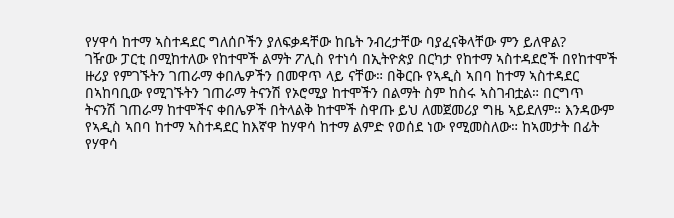የሃዋሳ ከተማ ኣስተዳደር ግለሰቦችን ያለፍቃዳቸው ከቤት ንብረታቸው ባያፈናቅላቸው ምን ይለዋል?
ገዥው ፓርቲ በሚከተለው የከተሞች ልማት ፖሊስ የተነሳ በኢትዮጵያ በርካታ የከተማ ኣስተዳደሮች በየከተሞች ዙሪያ የምገኙትን ገጠራማ ቀበሌዎችን በመዋጥ ላይ ናቸው። በቅርቡ የኣዲስ ኣበባ ከተማ ኣስተዳደር በኣከባቢው የሚገኙትን ገጠራማ ትናንሽ የኦሮሚያ ከተሞችን በልማት ስም ከስሩ ኣስገብቷል። በርግጥ ትናንሽ ገጠራማ ከተሞችና ቀበሌዎች በትላልቅ ከተሞች ስዋጡ ይህ ለመጀመሪያ ግዜ ኣይደለም። እንዳውም የኣዲስ ኣበባ ከተማ ኣስተዳደር ከእኛዋ ከሃዋሳ ከተማ ልምድ የወሰደ ነው የሚመስለው። ከኣመታት በፊት የሃዋሳ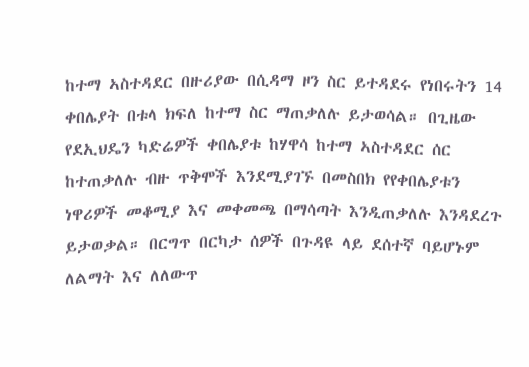ከተማ ኣስተዳደር በዙሪያው በሲዳማ ዞን ስር ይተዳደሩ የነበሩትን 14 ቀበሌያት በቱላ ክፍለ ከተማ ስር ማጠቃለሉ ይታወሳል። በጊዜው የደኢህዴን ካድሬዎች ቀበሌያቱ ከሃዋሳ ከተማ ኣስተዳደር ሰር ከተጠቃለሉ ብዙ ጥቅሞች እንደሚያገኙ በመስበክ የየቀበሌያቱን ነዋሪዎች መቆሚያ እና መቀመጫ በማሳጣት እንዲጠቃለሉ እንዳደረጉ ይታወቃል። በርግጥ በርካታ ሰዎች በጉዳዩ ላይ ደሰተኛ ባይሆኑም ለልማት እና ለለውጥ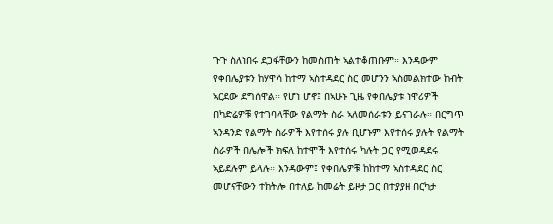ጉጉ ስለነበሩ ደጋፋቸውን ከመስጠት ኣልተቆጠቡም። እንዳውም የቀበሌያቱን ከሃዋሳ ከተማ ኣስተዳደር ስር መሆንን ኣስመልክተው ከብት ኣርደው ደግሰዋል። የሆነ ሆኖ፤ በኣሁኑ ጊዜ የቀበሌያቱ ነዋሪዎች በካድሬዎቹ የተገባላቸው የልማት ስራ ኣለመሰራቱን ይናገራሉ። በርግጥ ኣንዳንድ የልማት ስራዎች እየተሰሩ ያሉ ቢሆኑም እየተሰሩ ያሉት የልማት ስራዎች በሌሎች ክፍለ ከተሞች እየተሰሩ ካሉት ጋር የሚወዳደሩ ኣይደሉም ይላሉ። እንዳውም፤ የቀበሌዎቹ ከከተማ ኣስተዳደር ስር መሆናቸውን ተከትሎ በተለይ ከመሬት ይዞታ ጋር በተያያዘ በርካታ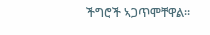ችግሮች ኣጋጥሞቸዋል።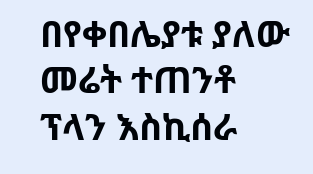በየቀበሌያቱ ያለው መሬት ተጠንቶ ፕላን እስኪሰራ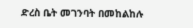ድረስ ቤት መገንባት በመከልከሉ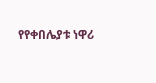የየቀበሌያቱ ነዋሪ